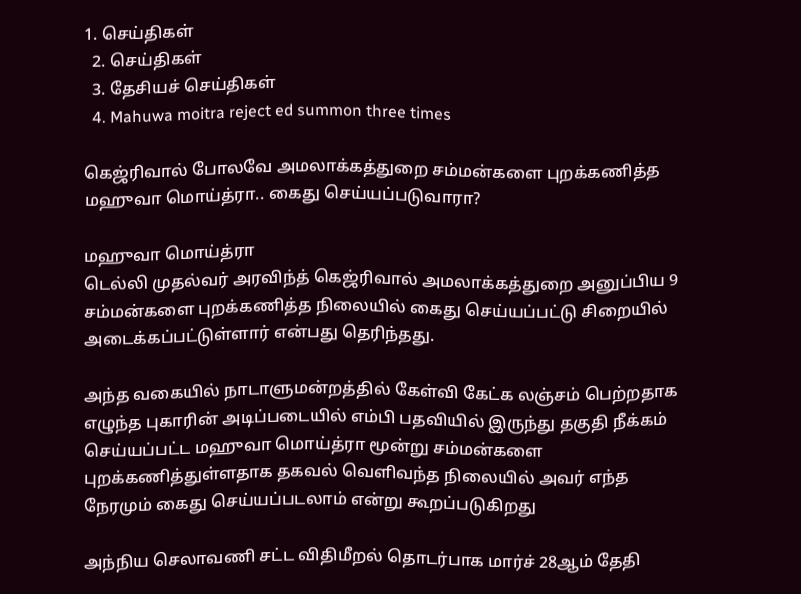1. செய்திகள்
  2. செய்திகள்
  3. தேசியச் செய்திகள்
  4. Mahuwa moitra reject ed summon three times

கெஜ்ரிவால் போலவே அமலாக்கத்துறை சம்மன்களை புறக்கணித்த மஹுவா மொய்த்ரா.. கைது செய்யப்படுவாரா?

மஹுவா மொய்த்ரா
டெல்லி முதல்வர் அரவிந்த் கெஜ்ரிவால் அமலாக்கத்துறை அனுப்பிய 9 சம்மன்களை புறக்கணித்த நிலையில் கைது செய்யப்பட்டு சிறையில் அடைக்கப்பட்டுள்ளார் என்பது தெரிந்தது.

அந்த வகையில் நாடாளுமன்றத்தில் கேள்வி கேட்க லஞ்சம் பெற்றதாக எழுந்த புகாரின் அடிப்படையில் எம்பி பதவியில் இருந்து தகுதி நீக்கம் செய்யப்பட்ட மஹுவா மொய்த்ரா மூன்று சம்மன்களை புறக்கணித்துள்ளதாக தகவல் வெளிவந்த நிலையில் அவர் எந்த நேரமும் கைது செய்யப்படலாம் என்று கூறப்படுகிறது

அந்நிய செலாவணி சட்ட விதிமீறல் தொடர்பாக மார்ச் 28ஆம் தேதி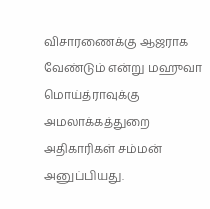விசாரணைக்கு ஆஜராக வேண்டும் என்று மஹுவா மொய்த்ராவுக்கு அமலாக்கத்துறை அதிகாரிகள் சம்மன் அனுப்பியது.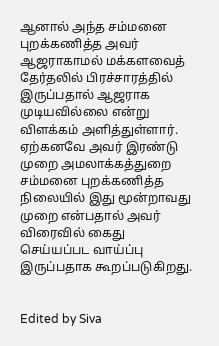ஆனால் அந்த சம்மனை புறக்கணித்த அவர் ஆஜராகாமல் மக்களவைத் தேர்தலில் பிரச்சாரத்தில் இருப்பதால் ஆஜராக முடியவில்லை என்று விளக்கம் அளித்துள்ளார். ஏற்கனவே அவர் இரண்டு முறை அமலாக்கத்துறை சம்மனை புறக்கணித்த நிலையில் இது மூன்றாவது முறை என்பதால் அவர் விரைவில் கைது செய்யப்பட வாய்ப்பு இருப்பதாக கூறப்படுகிறது.


Edited by Siva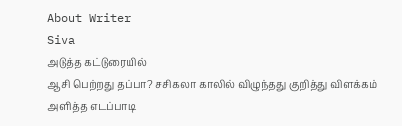About Writer
Siva
அடுத்த கட்டுரையில்
ஆசி பெற்றது தப்பா? சசிகலா காலில் விழுந்தது குறித்து விளக்கம் அளித்த எடப்பாடி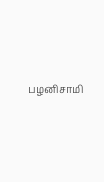பழனிசாமி